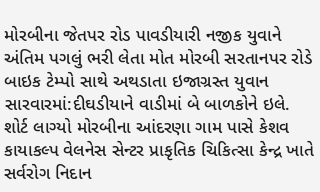મોરબીના જેતપર રોડ પાવડીયારી નજીક યુવાને અંતિમ પગલું ભરી લેતા મોત મોરબી સરતાનપર રોડે બાઇક ટેમ્પો સાથે અથડાતા ઇજાગ્રસ્ત યુવાન સારવારમાં:દીઘડીયાને વાડીમાં બે બાળકોને ઇલે. શોર્ટ લાગ્યો મોરબીના આંદરણા ગામ પાસે કેશવ કાયાકલ્પ વેલનેસ સેન્ટર પ્રાકૃતિક ચિકિત્સા કેન્દ્ર ખાતે સર્વરોગ નિદાન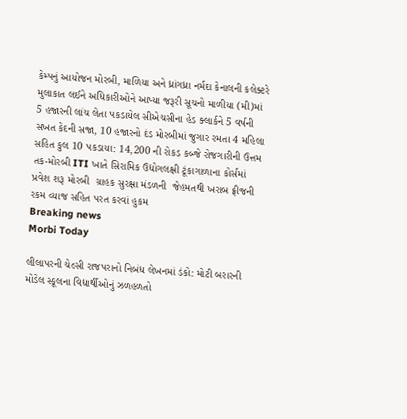કેમ્પનું આયોજન મોરબી, માળિયા અને ધ્રાંગધ્રા નર્મદા કેનાલની કલેક્ટરે મુલાકાત લઈને અધિકારીઓને આપ્યા જરૂરી સૂચનો માળીયા (મી)માં 5 હજારની લાંચ લેતા પકડાયેલ સીએચસીના હેડ ક્લાર્કને 5 વર્ષની સખત કેદની સજા, 10 હજારનો દંડ મોરબીમાં જુગાર રમતા 4 મહિલા સહિત કુલ 10 પકડાયા: 14,200 ની રોકડ કબ્જે રોજગારીની ઉત્તમ તક-મોરબી ITI ખાતે સિરામિક ઉદ્યોગલક્ષી ટૂંકાગાળાના કોર્સમાં પ્રવેશ શરૂ મોરબી  ગ્રાહક સુરક્ષા મંડળની  જેહમતથી ખરાબ ફ્રીજની રકમ વ્યાજ સહિત પરત કરવાં હુકમ
Breaking news
Morbi Today

લીલાપરની ચેલ્સી રાજપરાનો નિબંધ લેખનમાં ડંકો: મોટી બરારની મોડેલ સ્કૂલના વિદ્યાર્થીઓનું ઝળહળતો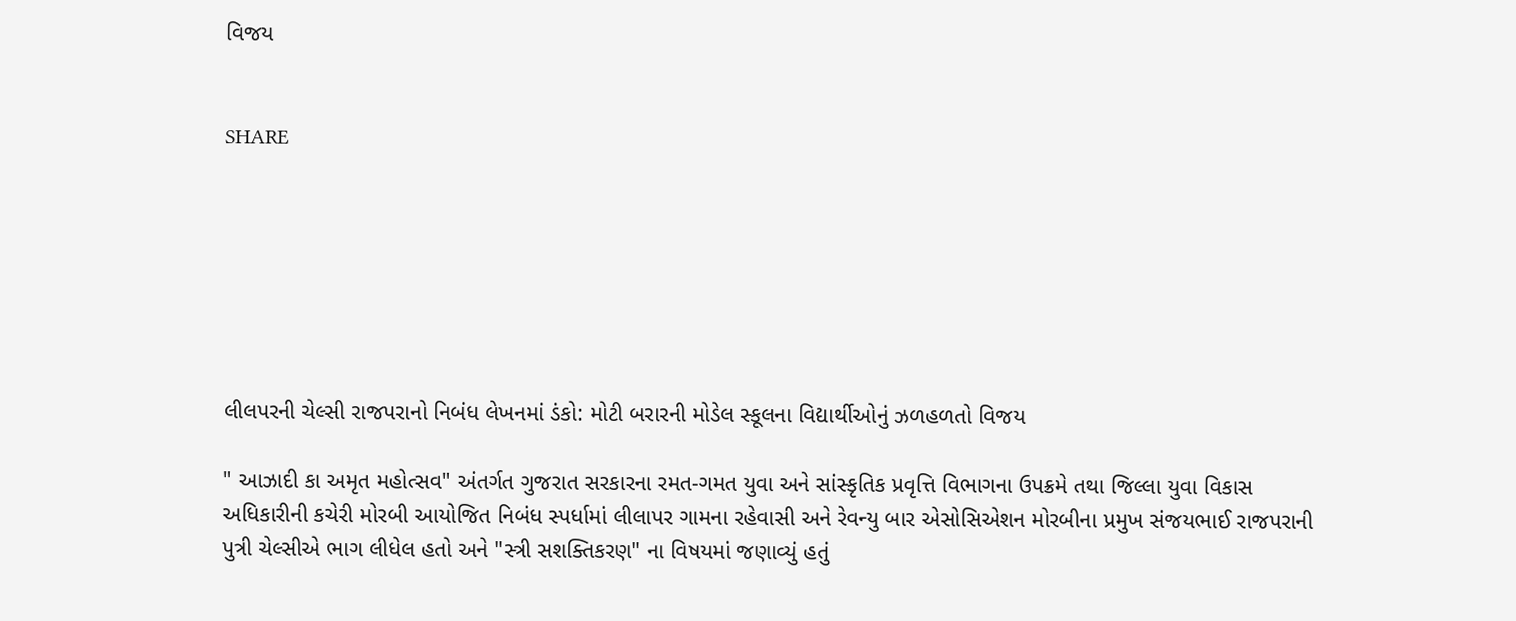વિજય


SHARE







લીલપરની ચેલ્સી રાજપરાનો નિબંધ લેખનમાં ડંકો: મોટી બરારની મોડેલ સ્કૂલના વિદ્યાર્થીઓનું ઝળહળતો વિજય

" આઝાદી કા અમૃત મહોત્સવ" અંતર્ગત ગુજરાત સરકારના રમત-ગમત યુવા અને સાંસ્કૃતિક પ્રવૃત્તિ વિભાગના ઉપક્રમે તથા જિલ્લા યુવા વિકાસ અધિકારીની કચેરી મોરબી આયોજિત નિબંધ સ્પર્ધામાં લીલાપર ગામના રહેવાસી અને રેવન્યુ બાર એસોસિએશન મોરબીના પ્રમુખ સંજયભાઈ રાજપરાની પુત્રી ચેલ્સીએ ભાગ લીધેલ હતો અને "સ્ત્રી સશક્તિકરણ" ના વિષયમાં જણાવ્યું હતું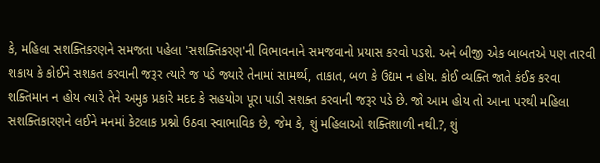કે, મહિલા સશક્તિકરણને સમજતા પહેલા 'સશક્તિકરણ'ની વિભાવનાને સમજવાનો પ્રયાસ કરવો પડશે. અને બીજી એક બાબતએ પણ તારવી શકાય કે કોઈને સશકત કરવાની જરૂર ત્યારે જ પડે જ્યારે તેનામાં સામર્થ્ય, તાકાત, બળ કે ઉદ્યમ ન હોય. કોઈ વ્યક્તિ જાતે કંઈક કરવા શક્તિમાન ન હોય ત્યારે તેને અમુક પ્રકારે મદદ કે સહયોગ પૂરા પાડી સશક્ત કરવાની જરૂર પડે છે. જો આમ હોય તો આના પરથી મહિલા સશક્તિકારણને લઈને મનમાં કેટલાક પ્રશ્નો ઉઠવા સ્વાભાવિક છે, જેમ કે, શું મહિલાઓ શક્તિશાળી નથી.?, શું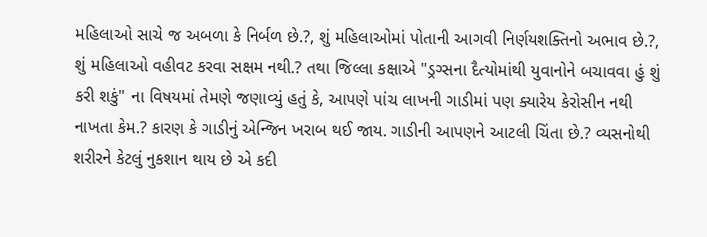મહિલાઓ સાચે જ અબળા કે નિર્બળ છે.?, શું મહિલાઓમાં પોતાની આગવી નિર્ણયશક્તિનો અભાવ છે.?, શું મહિલાઓ વહીવટ કરવા સક્ષમ નથી.? તથા જિલ્લા કક્ષાએ "ડ્રગ્સના દૈત્યોમાંથી યુવાનોને બચાવવા હું શું કરી શકું" ના વિષયમાં તેમણે જણાવ્યું હતું કે, આપણે પાંચ લાખની ગાડીમાં પણ ક્યારેય કેરોસીન નથી નાખતા કેમ.? કારણ કે ગાડીનું એન્જિન ખરાબ થઈ જાય. ગાડીની આપણને આટલી ચિંતા છે.? વ્યસનોથી શરીરને કેટલું નુકશાન થાય છે એ કદી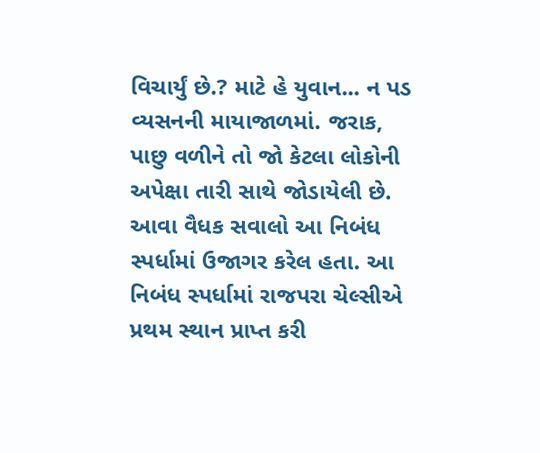વિચાર્યું છે.? માટે હે યુવાન... ન પડ વ્યસનની માયાજાળમાં. જરાક, પાછુ વળીને તો જો કેટલા લોકોની અપેક્ષા તારી સાથે જોડાયેલી છે. આવા વૈધક સવાલો આ નિબંધ સ્પર્ધામાં ઉજાગર કરેલ હતા. આ નિબંધ સ્પર્ધામાં રાજપરા ચેલ્સીએ પ્રથમ સ્થાન પ્રાપ્ત કરી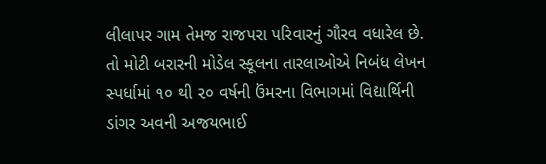લીલાપર ગામ તેમજ રાજપરા પરિવારનું ગૌરવ વધારેલ છે. તો મોટી બરારની મોડેલ સ્કૂલના તારલાઓએ નિબંધ લેખન સ્પર્ધામાં ૧૦ થી ૨૦ વર્ષની ઉંમરના વિભાગમાં વિદ્યાર્થિની ડાંગર અવની અજયભાઈ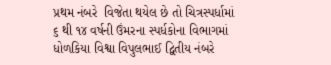પ્રથમ નંબરે  વિજેતા થયેલ છે તો ચિત્રસ્પર્ધામાં ૬ થી ૧૪ વર્ષની ઉંમરના સ્પર્ધકોના વિભાગમાં  ધોળકિયા વિશ્વા વિપુલભાઈ દ્વિતીય નંબરે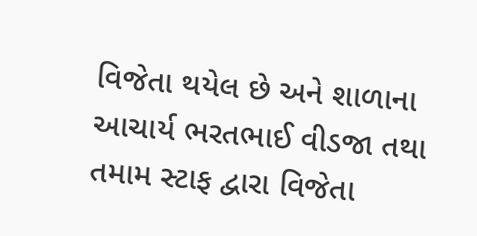વિજેતા થયેલ છે અને શાળાના આચાર્ય ભરતભાઈ વીડજા તથા તમામ સ્ટાફ દ્વારા વિજેતા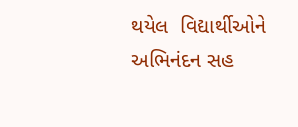થયેલ  વિદ્યાર્થીઓને અભિનંદન સહ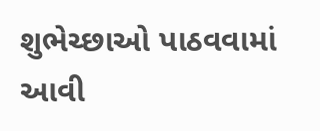શુભેચ્છાઓ પાઠવવામાં આવી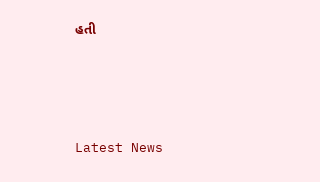હતી






Latest News